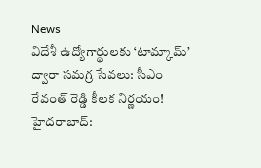News
విదేశీ ఉద్యోగార్థులకు ‘టామ్కామ్’ ద్వారా సమగ్ర సేవలు: సీఎం రేవంత్ రెడ్డి కీలక నిర్ణయం!
హైదరాబాద్: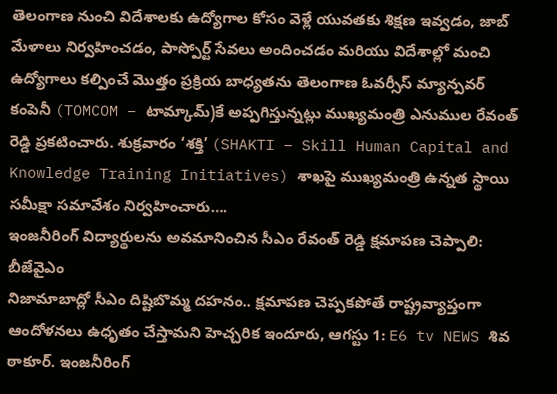తెలంగాణ నుంచి విదేశాలకు ఉద్యోగాల కోసం వెళ్లే యువతకు శిక్షణ ఇవ్వడం, జాబ్ మేళాలు నిర్వహించడం, పాస్పోర్ట్ సేవలు అందించడం మరియు విదేశాల్లో మంచి ఉద్యోగాలు కల్పించే మొత్తం ప్రక్రియ బాధ్యతను తెలంగాణ ఓవర్సీస్ మ్యాన్పవర్ కంపెనీ (TOMCOM – టామ్కామ్)కే అప్పగిస్తున్నట్లు ముఖ్యమంత్రి ఎనుముల రేవంత్ రెడ్డి ప్రకటించారు. శుక్రవారం ‘శక్తి’ (SHAKTI – Skill Human Capital and Knowledge Training Initiatives) శాఖపై ముఖ్యమంత్రి ఉన్నత స్థాయి సమీక్షా సమావేశం నిర్వహించారు….
ఇంజనీరింగ్ విద్యార్థులను అవమానించిన సీఎం రేవంత్ రెడ్డి క్షమాపణ చెప్పాలి: బీజేవైఎం
నిజామాబాద్లో సీఎం దిష్టిబొమ్మ దహనం.. క్షమాపణ చెప్పకపోతే రాష్ట్రవ్యాప్తంగా ఆందోళనలు ఉధృతం చేస్తామని హెచ్చరిక ఇందూరు, ఆగస్టు 1: E6 tv NEWS శివ ఠాకూర్. ఇంజనీరింగ్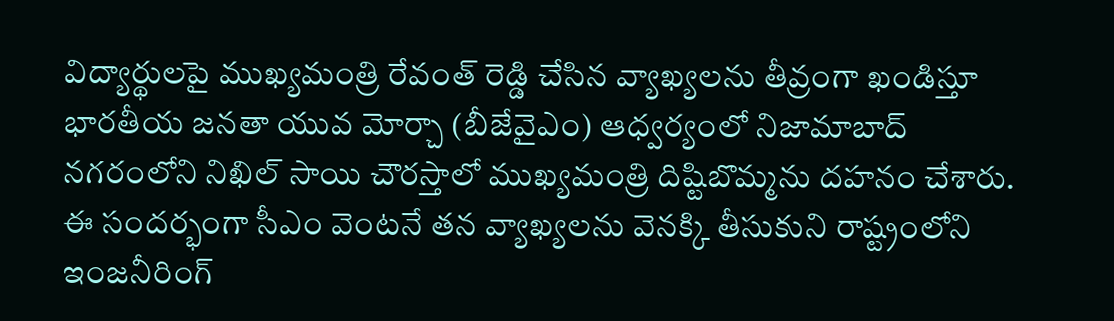విద్యార్థులపై ముఖ్యమంత్రి రేవంత్ రెడ్డి చేసిన వ్యాఖ్యలను తీవ్రంగా ఖండిస్తూ భారతీయ జనతా యువ మోర్చా (బీజేవైఎం) ఆధ్వర్యంలో నిజామాబాద్ నగరంలోని నిఖిల్ సాయి చౌరస్తాలో ముఖ్యమంత్రి దిష్టిబొమ్మను దహనం చేశారు. ఈ సందర్భంగా సీఎం వెంటనే తన వ్యాఖ్యలను వెనక్కి తీసుకుని రాష్ట్రంలోని ఇంజనీరింగ్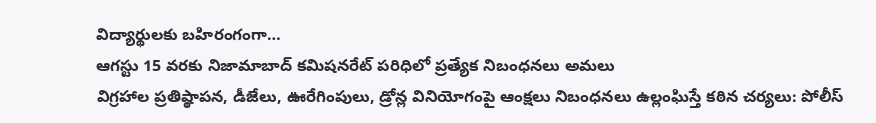విద్యార్థులకు బహిరంగంగా…
ఆగస్టు 15 వరకు నిజామాబాద్ కమిషనరేట్ పరిధిలో ప్రత్యేక నిబంధనలు అమలు
విగ్రహాల ప్రతిష్ఠాపన, డీజేలు, ఊరేగింపులు, డ్రోన్ల వినియోగంపై ఆంక్షలు నిబంధనలు ఉల్లంఘిస్తే కఠిన చర్యలు: పోలీస్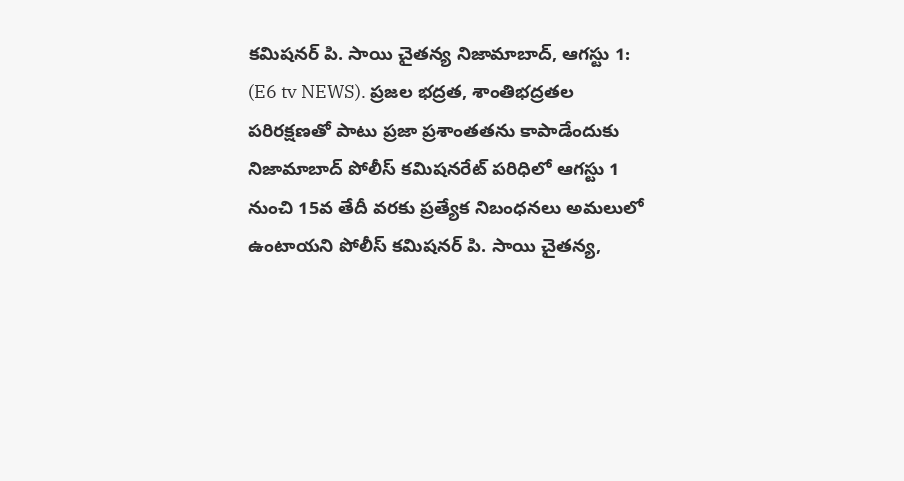కమిషనర్ పి. సాయి చైతన్య నిజామాబాద్, ఆగస్టు 1: (E6 tv NEWS). ప్రజల భద్రత, శాంతిభద్రతల పరిరక్షణతో పాటు ప్రజా ప్రశాంతతను కాపాడేందుకు నిజామాబాద్ పోలీస్ కమిషనరేట్ పరిధిలో ఆగస్టు 1 నుంచి 15వ తేదీ వరకు ప్రత్యేక నిబంధనలు అమలులో ఉంటాయని పోలీస్ కమిషనర్ పి. సాయి చైతన్య,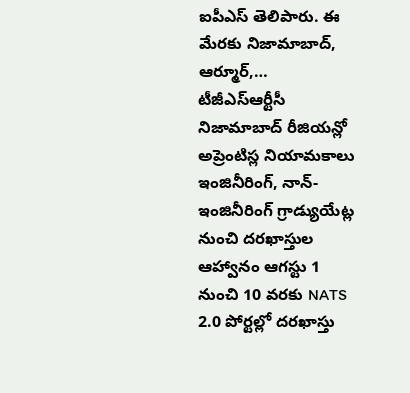ఐపీఎస్ తెలిపారు. ఈ మేరకు నిజామాబాద్, ఆర్మూర్,…
టీజీఎస్ఆర్టీసీ నిజామాబాద్ రీజియన్లో అప్రెంటిస్ల నియామకాలు
ఇంజినీరింగ్, నాన్-ఇంజినీరింగ్ గ్రాడ్యుయేట్ల నుంచి దరఖాస్తుల ఆహ్వానం ఆగస్టు 1 నుంచి 10 వరకు NATS 2.0 పోర్టల్లో దరఖాస్తు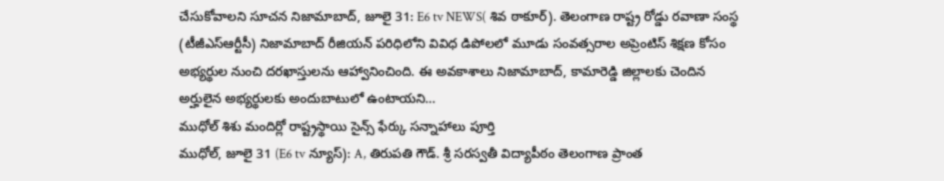చేసుకోవాలని సూచన నిజామాబాద్, జూలై 31: E6 tv NEWS( శివ ఠాకూర్). తెలంగాణ రాష్ట్ర రోడ్డు రవాణా సంస్థ (టీజీఎస్ఆర్టీసీ) నిజామాబాద్ రీజియన్ పరిధిలోని వివిధ డిపోలలో మూడు సంవత్సరాల అప్రెంటిస్ శిక్షణ కోసం అభ్యర్థుల నుంచి దరఖాస్తులను ఆహ్వానించింది. ఈ అవకాశాలు నిజామాబాద్, కామారెడ్డి జిల్లాలకు చెందిన అర్హులైన అభ్యర్థులకు అందుబాటులో ఉంటాయని…
ముధోల్ శిశు మందిర్లో రాష్ట్రస్థాయి సైన్స్ ఫేర్కు సన్నాహాలు పూర్తి
ముధోల్, జూలై 31 (E6 tv న్యూస్): A, తిరుపతి గౌడ్. శ్రీ సరస్వతీ విద్యాపీఠం తెలంగాణ ప్రాంత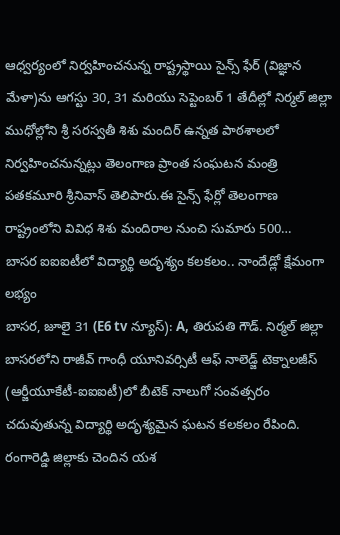ఆధ్వర్యంలో నిర్వహించనున్న రాష్ట్రస్థాయి సైన్స్ ఫేర్ (విజ్ఞాన మేళా)ను ఆగస్టు 30, 31 మరియు సెప్టెంబర్ 1 తేదీల్లో నిర్మల్ జిల్లా ముధోల్లోని శ్రీ సరస్వతీ శిశు మందిర్ ఉన్నత పాఠశాలలో నిర్వహించనున్నట్లు తెలంగాణ ప్రాంత సంఘటన మంత్రి పతకమూరి శ్రీనివాస్ తెలిపారు.ఈ సైన్స్ ఫేర్లో తెలంగాణ రాష్ట్రంలోని వివిధ శిశు మందిరాల నుంచి సుమారు 500…
బాసర ఐఐఐటీలో విద్యార్థి అదృశ్యం కలకలం.. నాందేడ్లో క్షేమంగా లభ్యం
బాసర, జూలై 31 (E6 tv న్యూస్): A, తిరుపతి గౌడ్. నిర్మల్ జిల్లా బాసరలోని రాజీవ్ గాంధీ యూనివర్సిటీ ఆఫ్ నాలెడ్జ్ టెక్నాలజీస్ (ఆర్జీయూకేటీ-ఐఐఐటీ)లో బీటెక్ నాలుగో సంవత్సరం చదువుతున్న విద్యార్థి అదృశ్యమైన ఘటన కలకలం రేపింది. రంగారెడ్డి జిల్లాకు చెందిన యశ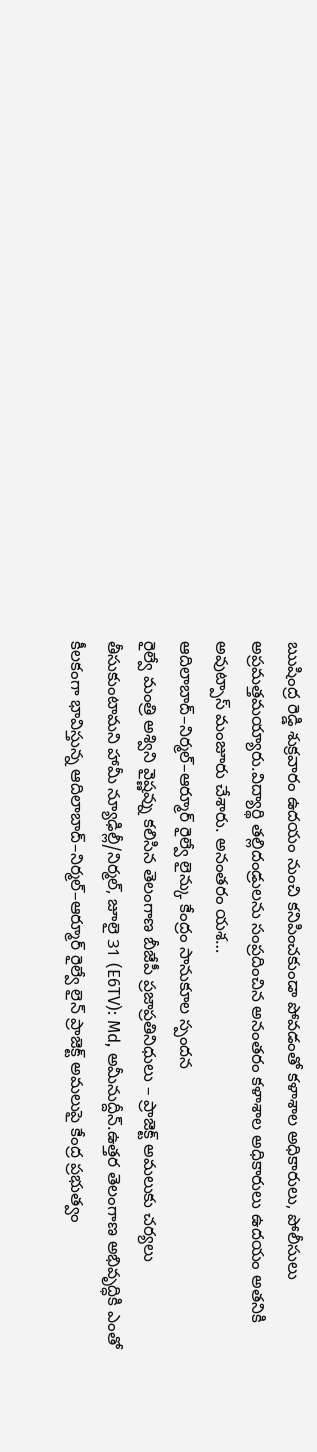ఋషింద్ర రెడ్డి శుక్రవారం ఉదయం నుంచి కనిపించకుండా పోవడంతో కళాశాల అధికారులు, పోలీసులు అప్రమత్తమయ్యారు.విద్యార్థి తల్లిదండ్రులను సంప్రదించిన అనంతరం కళాశాల అధికారులు ఉదయం అతనికి అవుట్పాస్ మంజూరు చేశారు. అనంతరం యశ…
ఆదిలాబాద్–నిర్మల్–ఆర్మూర్ రైల్వే లైన్కు కేంద్రం సానుకూల స్పందన
రైల్వే మంత్రి అశ్విని వైష్ణవ్ను కలిసిన తెలంగాణ బీజేపీ ప్రజాప్రతినిధులు – ప్రాజెక్ట్ అమలుకు చర్యలు తీసుకుంటామని హామీ న్యూఢిల్లీ/నిర్మల్, జూలై 31 (E6TV): Md, అమీనుద్దీన్.ఉత్తర తెలంగాణ అభివృద్ధికి ఎంతో కీలకంగా భావిస్తున్న ఆదిలాబాద్–నిర్మల్–ఆర్మూర్ రైల్వే లైన్ ప్రాజెక్ట్ అమలుపై కేంద్ర ప్రభుత్వం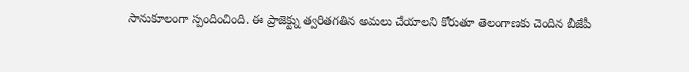సానుకూలంగా స్పందించింది. ఈ ప్రాజెక్ట్ను త్వరితగతిన అమలు చేయాలని కోరుతూ తెలంగాణకు చెందిన బీజేపీ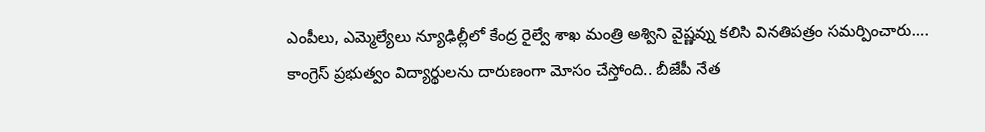ఎంపీలు, ఎమ్మెల్యేలు న్యూఢిల్లీలో కేంద్ర రైల్వే శాఖ మంత్రి అశ్విని వైష్ణవ్ను కలిసి వినతిపత్రం సమర్పించారు….
కాంగ్రెస్ ప్రభుత్వం విద్యార్థులను దారుణంగా మోసం చేస్తోంది.. బీజేపీ నేత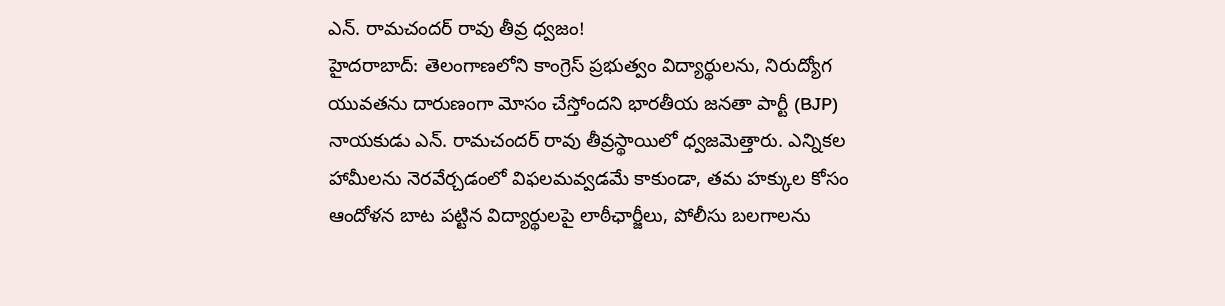ఎన్. రామచందర్ రావు తీవ్ర ధ్వజం!
హైదరాబాద్: తెలంగాణలోని కాంగ్రెస్ ప్రభుత్వం విద్యార్థులను, నిరుద్యోగ యువతను దారుణంగా మోసం చేస్తోందని భారతీయ జనతా పార్టీ (BJP) నాయకుడు ఎన్. రామచందర్ రావు తీవ్రస్థాయిలో ధ్వజమెత్తారు. ఎన్నికల హామీలను నెరవేర్చడంలో విఫలమవ్వడమే కాకుండా, తమ హక్కుల కోసం ఆందోళన బాట పట్టిన విద్యార్థులపై లాఠీఛార్జీలు, పోలీసు బలగాలను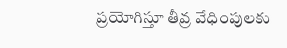ప్రయోగిస్తూ తీవ్ర వేధింపులకు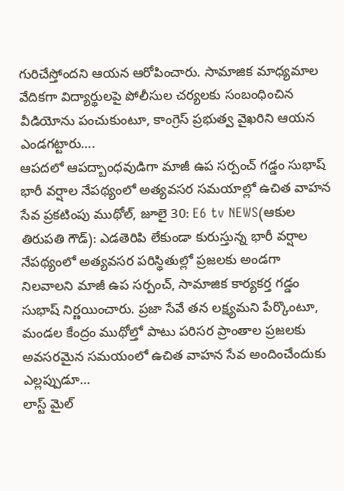గురిచేస్తోందని ఆయన ఆరోపించారు. సామాజిక మాధ్యమాల వేదికగా విద్యార్థులపై పోలీసుల చర్యలకు సంబంధించిన వీడియోను పంచుకుంటూ, కాంగ్రెస్ ప్రభుత్వ వైఖరిని ఆయన ఎండగట్టారు….
ఆపదలో ఆపద్బాంధవుడిగా మాజీ ఉప సర్పంచ్ గడ్డం సుభాష్
భారీ వర్షాల నేపథ్యంలో అత్యవసర సమయాల్లో ఉచిత వాహన సేవ ప్రకటింపు ముథోల్, జూలై 30: E6 tv NEWS(ఆకుల తిరుపతి గౌడ్): ఎడతెరిపి లేకుండా కురుస్తున్న భారీ వర్షాల నేపథ్యంలో అత్యవసర పరిస్థితుల్లో ప్రజలకు అండగా నిలవాలని మాజీ ఉప సర్పంచ్, సామాజిక కార్యకర్త గడ్డం సుభాష్ నిర్ణయించారు. ప్రజా సేవే తన లక్ష్యమని పేర్కొంటూ, మండల కేంద్రం ముథోల్తో పాటు పరిసర ప్రాంతాల ప్రజలకు అవసరమైన సమయంలో ఉచిత వాహన సేవ అందించేందుకు ఎల్లప్పుడూ…
లాస్ట్ మైల్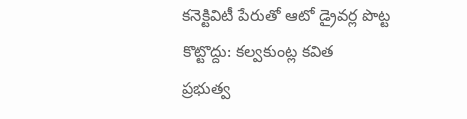కనెక్టివిటీ పేరుతో ఆటో డ్రైవర్ల పొట్ట కొట్టొద్దు: కల్వకుంట్ల కవిత
ప్రభుత్వ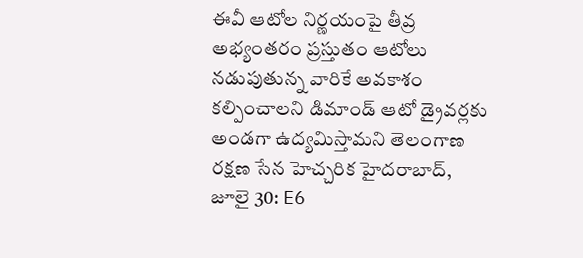ఈవీ ఆటోల నిర్ణయంపై తీవ్ర అభ్యంతరం ప్రస్తుతం ఆటోలు నడుపుతున్న వారికే అవకాశం కల్పించాలని డిమాండ్ ఆటో డ్రైవర్లకు అండగా ఉద్యమిస్తామని తెలంగాణ రక్షణ సేన హెచ్చరిక హైదరాబాద్, జూలై 30: E6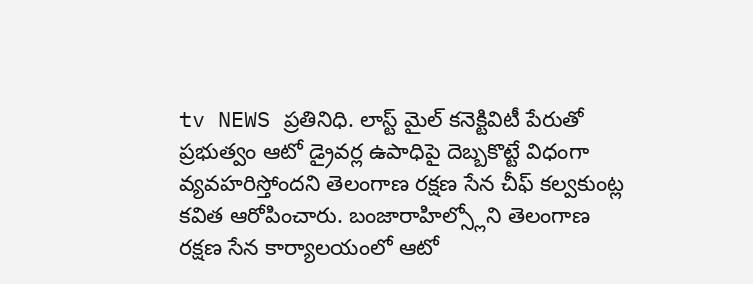tv NEWS ప్రతినిధి. లాస్ట్ మైల్ కనెక్టివిటీ పేరుతో ప్రభుత్వం ఆటో డ్రైవర్ల ఉపాధిపై దెబ్బకొట్టే విధంగా వ్యవహరిస్తోందని తెలంగాణ రక్షణ సేన చీఫ్ కల్వకుంట్ల కవిత ఆరోపించారు. బంజారాహిల్స్లోని తెలంగాణ రక్షణ సేన కార్యాలయంలో ఆటో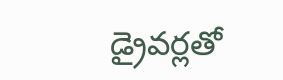డ్రైవర్లతో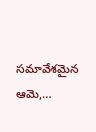సమావేశమైన ఆమె,…